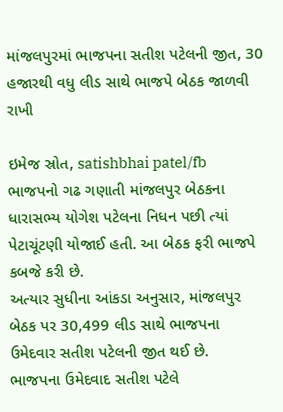માંજલપુરમાં ભાજપના સતીશ પટેલની જીત, 30 હજારથી વધુ લીડ સાથે ભાજપે બેઠક જાળવી રાખી

ઇમેજ સ્રોત, satishbhai patel/fb
ભાજપનો ગઢ ગણાતી માંજલપુર બેઠકના ધારાસભ્ય યોગેશ પટેલના નિધન પછી ત્યાં પેટાચૂંટણી યોજાઈ હતી. આ બેઠક ફરી ભાજપે કબજે કરી છે.
અત્યાર સુધીના આંકડા અનુસાર, માંજલપુર બેઠક પર 30,499 લીડ સાથે ભાજપના ઉમેદવાર સતીશ પટેલની જીત થઈ છે.
ભાજપના ઉમેદવાદ સતીશ પટેલે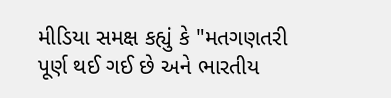મીડિયા સમક્ષ કહ્યું કે "મતગણતરી પૂર્ણ થઈ ગઈ છે અને ભારતીય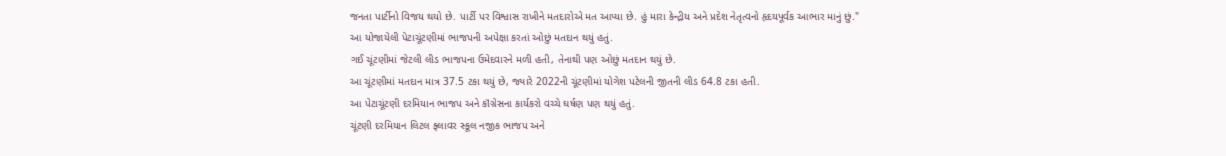જનતા પાર્ટીનો વિજય થયો છે. પાર્ટી પર વિશ્વાસ રાખીને મતદારોએ મત આપ્યા છે. હું મારા કેન્દ્રીય અને પ્રદેશ નેતૃત્વનો હૃદયપૂર્વક આભાર માનું છું."
આ યોજાયેલી પેટાચૂંટણીમાં ભાજપની અપેક્ષા કરતાં ઓછું મતદાન થયું હતું.
ગઈ ચૂંટણીમાં જેટલી લીડ ભાજપના ઉમેદવારને મળી હતી, તેનાથી પણ ઓછું મતદાન થયું છે.
આ ચૂંટણીમાં મતદાન માત્ર 37.5 ટકા થયું છે, જ્યારે 2022ની ચૂંટણીમાં યોગેશ પટેલની જીતની લીડ 64.8 ટકા હતી.
આ પેટાચૂંટણી દરમિયાન ભાજપ અને કૉંગ્રેસના કાર્યકરો વચ્ચે ઘર્ષણ પણ થયું હતું.
ચૂંટણી દરમિયાન લિટલ ફ્લાવર સ્કૂલ નજીક ભાજપ અને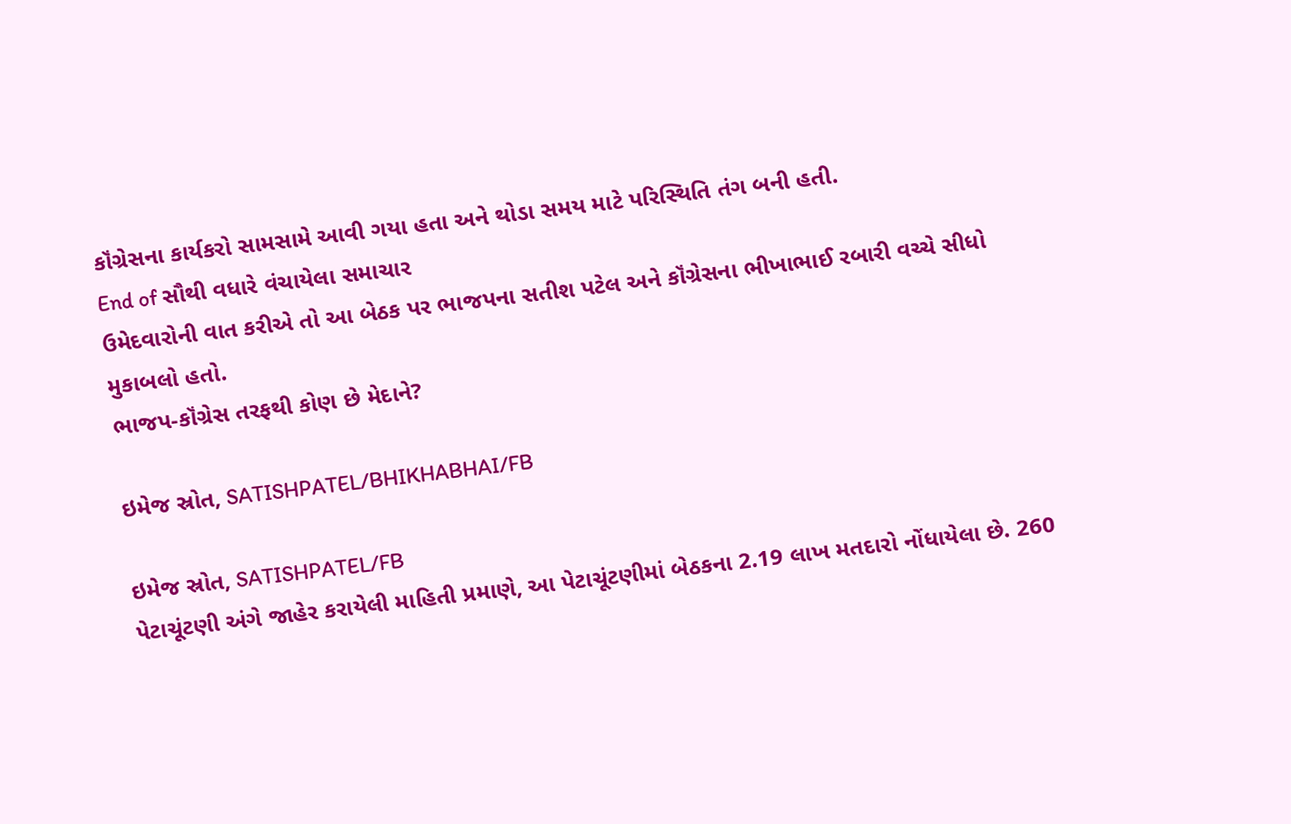કૉંગ્રેસના કાર્યકરો સામસામે આવી ગયા હતા અને થોડા સમય માટે પરિસ્થિતિ તંગ બની હતી.
End of સૌથી વધારે વંચાયેલા સમાચાર
ઉમેદવારોની વાત કરીએ તો આ બેઠક પર ભાજપના સતીશ પટેલ અને કૉંગ્રેસના ભીખાભાઈ રબારી વચ્ચે સીધો મુકાબલો હતો.
ભાજપ-કૉંગ્રેસ તરફથી કોણ છે મેદાને?

ઇમેજ સ્રોત, SATISHPATEL/BHIKHABHAI/FB

ઇમેજ સ્રોત, SATISHPATEL/FB
પેટાચૂંટણી અંગે જાહેર કરાયેલી માહિતી પ્રમાણે, આ પેટાચૂંટણીમાં બેઠકના 2.19 લાખ મતદારો નોંધાયેલા છે. 260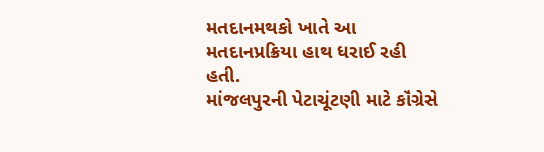મતદાનમથકો ખાતે આ મતદાનપ્રક્રિયા હાથ ધરાઈ રહી હતી.
માંજલપુરની પેટાચૂંટણી માટે કૉંગ્રેસે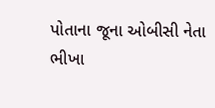પોતાના જૂના ઓબીસી નેતા ભીખા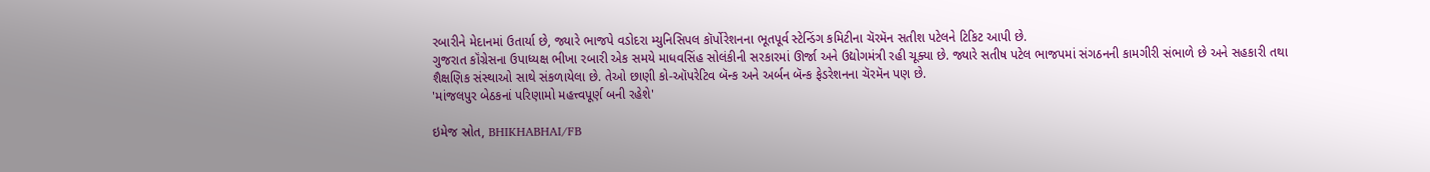રબારીને મેદાનમાં ઉતાર્યા છે, જ્યારે ભાજપે વડોદરા મ્યુનિસિપલ કૉર્પોરેશનના ભૂતપૂર્વ સ્ટેન્ડિંગ કમિટીના ચૅરમૅન સતીશ પટેલને ટિકિટ આપી છે.
ગુજરાત કૉંગ્રેસના ઉપાધ્યક્ષ ભીખા રબારી એક સમયે માધવસિંહ સોલંકીની સરકારમાં ઊર્જા અને ઉદ્યોગમંત્રી રહી ચૂક્યા છે. જ્યારે સતીષ પટેલ ભાજપમાં સંગઠનની કામગીરી સંભાળે છે અને સહકારી તથા શૈક્ષણિક સંસ્થાઓ સાથે સંકળાયેલા છે. તેઓ છાણી કો-ઑપરેટિવ બૅન્ક અને અર્બન બૅન્ક ફેડરેશનના ચૅરમૅન પણ છે.
'માંજલપુર બેઠકનાં પરિણામો મહત્ત્વપૂર્ણ બની રહેશે'

ઇમેજ સ્રોત, BHIKHABHAI/FB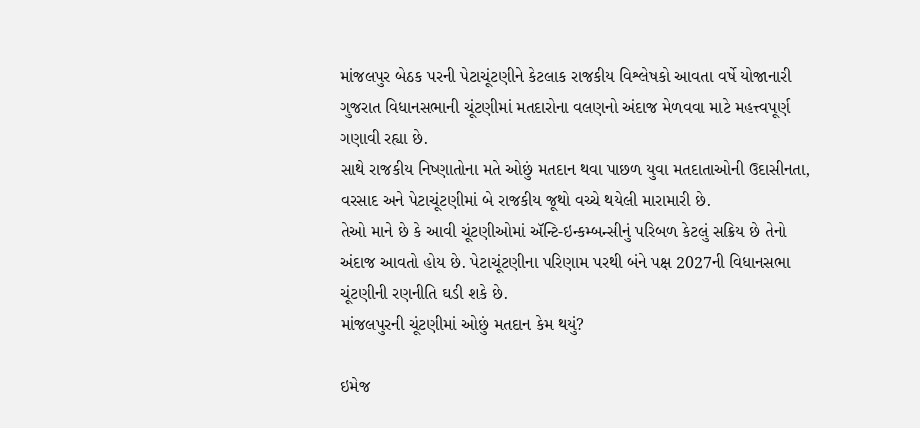માંજલપુર બેઠક પરની પેટાચૂંટણીને કેટલાક રાજકીય વિશ્લેષકો આવતા વર્ષે યોજાનારી ગુજરાત વિધાનસભાની ચૂંટણીમાં મતદારોના વલણનો અંદાજ મેળવવા માટે મહત્ત્વપૂર્ણ ગણાવી રહ્યા છે.
સાથે રાજકીય નિષ્ણાતોના મતે ઓછું મતદાન થવા પાછળ યુવા મતદાતાઓની ઉદાસીનતા, વરસાદ અને પેટાચૂંટણીમાં બે રાજકીય જૂથો વચ્ચે થયેલી મારામારી છે.
તેઓ માને છે કે આવી ચૂંટણીઓમાં ઍન્ટિ-ઇન્કમ્બન્સીનું પરિબળ કેટલું સક્રિય છે તેનો અંદાજ આવતો હોય છે. પેટાચૂંટણીના પરિણામ પરથી બંને પક્ષ 2027ની વિધાનસભા ચૂંટણીની રણનીતિ ઘડી શકે છે.
માંજલપુરની ચૂંટણીમાં ઓછું મતદાન કેમ થયું?

ઇમેજ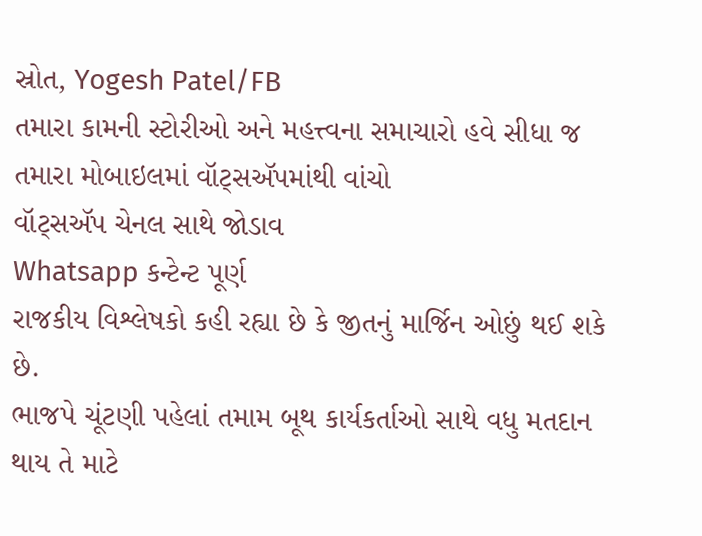સ્રોત, Yogesh Patel/FB
તમારા કામની સ્ટોરીઓ અને મહત્ત્વના સમાચારો હવે સીધા જ તમારા મોબાઇલમાં વૉટ્સઍપમાંથી વાંચો
વૉટ્સઍપ ચેનલ સાથે જોડાવ
Whatsapp કન્ટેન્ટ પૂર્ણ
રાજકીય વિશ્લેષકો કહી રહ્યા છે કે જીતનું માર્જિન ઓછું થઈ શકે છે.
ભાજપે ચૂંટણી પહેલાં તમામ બૂથ કાર્યકર્તાઓ સાથે વધુ મતદાન થાય તે માટે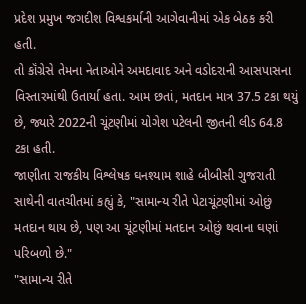પ્રદેશ પ્રમુખ જગદીશ વિશ્વકર્માની આગેવાનીમાં એક બેઠક કરી હતી.
તો કૉંગ્રેસે તેમના નેતાઓને અમદાવાદ અને વડોદરાની આસપાસના વિસ્તારમાંથી ઉતાર્યા હતા. આમ છતાં, મતદાન માત્ર 37.5 ટકા થયું છે, જ્યારે 2022ની ચૂંટણીમાં યોગેશ પટેલની જીતની લીડ 64.8 ટકા હતી.
જાણીતા રાજકીય વિશ્લેષક ઘનશ્યામ શાહે બીબીસી ગુજરાતી સાથેની વાતચીતમાં કહ્યું કે, "સામાન્ય રીતે પેટાચૂંટણીમાં ઓછું મતદાન થાય છે, પણ આ ચૂંટણીમાં મતદાન ઓછું થવાના ઘણાં પરિબળો છે."
"સામાન્ય રીતે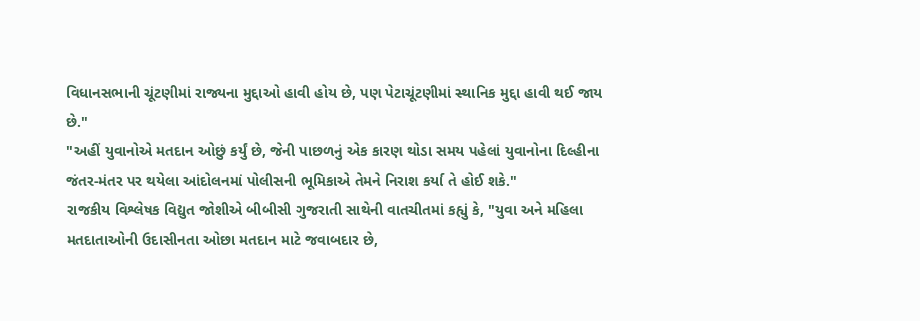વિધાનસભાની ચૂંટણીમાં રાજ્યના મુદ્દાઓ હાવી હોય છે, પણ પેટાચૂંટણીમાં સ્થાનિક મુદ્દા હાવી થઈ જાય છે."
"અહીં યુવાનોએ મતદાન ઓછું કર્યું છે, જેની પાછળનું એક કારણ થોડા સમય પહેલાં યુવાનોના દિલ્હીના જંતર-મંતર પર થયેલા આંદોલનમાં પોલીસની ભૂમિકાએ તેમને નિરાશ કર્યા તે હોઈ શકે."
રાજકીય વિશ્લેષક વિદ્યુત જોશીએ બીબીસી ગુજરાતી સાથેની વાતચીતમાં કહ્યું કે, "યુવા અને મહિલા મતદાતાઓની ઉદાસીનતા ઓછા મતદાન માટે જવાબદાર છે,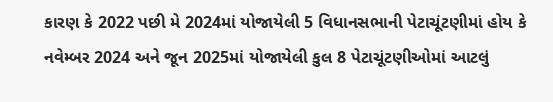કારણ કે 2022 પછી મે 2024માં યોજાયેલી 5 વિધાનસભાની પેટાચૂંટણીમાં હોય કે નવેમ્બર 2024 અને જૂન 2025માં યોજાયેલી કુલ 8 પેટાચૂંટણીઓમાં આટલું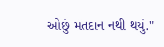ઓછું મતદાન નથી થયું."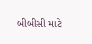બીબીસી માટે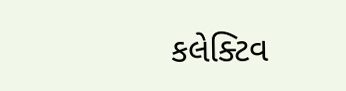કલેક્ટિવ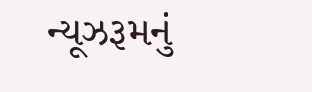ન્યૂઝરૂમનું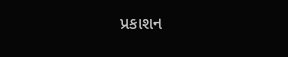પ્રકાશન